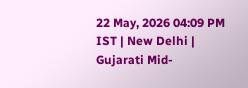22 May, 2026 04:09 PM IST | New Delhi | Gujarati Mid-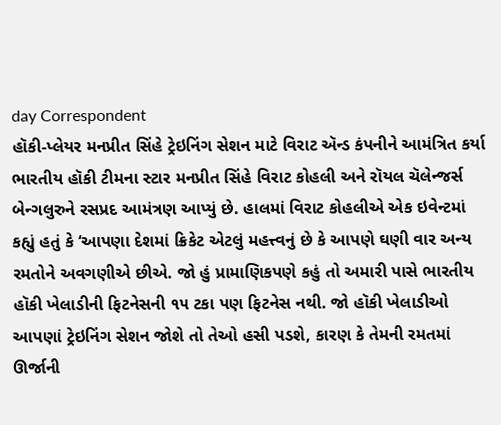day Correspondent
હૉકી-પ્લેયર મનપ્રીત સિંહે ટ્રેઇનિંગ સેશન માટે વિરાટ ઍન્ડ કંપનીને આમંત્રિત કર્યા
ભારતીય હૉકી ટીમના સ્ટાર મનપ્રીત સિંહે વિરાટ કોહલી અને રૉયલ ચૅલેન્જર્સ બેન્ગલુરુને રસપ્રદ આમંત્રણ આપ્યું છે. હાલમાં વિરાટ કોહલીએ એક ઇવેન્ટમાં કહ્યું હતું કે ‘આપણા દેશમાં ક્રિકેટ એટલું મહત્ત્વનું છે કે આપણે ઘણી વાર અન્ય રમતોને અવગણીએ છીએ. જો હું પ્રામાણિકપણે કહું તો અમારી પાસે ભારતીય હૉકી ખેલાડીની ફિટનેસની ૧૫ ટકા પણ ફિટનેસ નથી. જો હૉકી ખેલાડીઓ આપણાં ટ્રેઇનિંગ સેશન જોશે તો તેઓ હસી પડશે, કારણ કે તેમની રમતમાં ઊર્જાની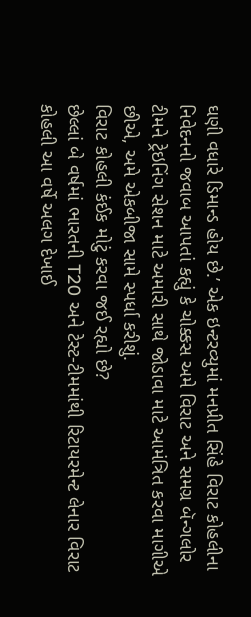ઘણી વધારે ડિમાન્ડ હોય છે.’ એક ઇન્ટરવ્યુમાં મનપ્રીત સિંહે વિરાટ કોહલીના નિવેદનનો જવાબ આપતાં કહ્યું કે ચોક્કસ અમે વિરાટ અને સમગ્ર બૅન્ગલોર ટીમને ટ્રેઇનિંગ સેશન માટે અમારી સાથે જોડાવા માટે આમંત્રિત કરવા માગીએ છીએ, અમે એકબીજા સામે સ્પર્ધા કરીશું.
વિરાટ કોહલી કંઈક મોટું કરવા જઈ રહ્યો છે?
છેલ્લાં બે વર્ષમાં ભારતની T20 અને ટેસ્ટ-ટીમમાંથી રિટાયરમેન્ટ લેનાર વિરાટ કોહલી આ વર્ષે અલગ દેખાઈ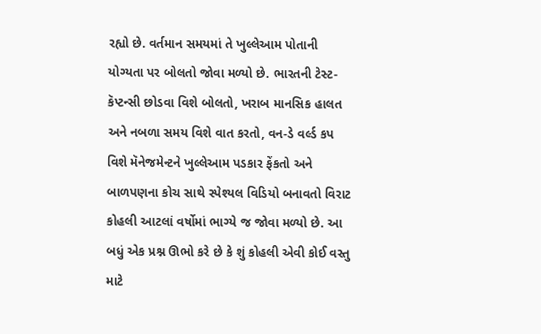રહ્યો છે. વર્તમાન સમયમાં તે ખુલ્લેઆમ પોતાની યોગ્યતા પર બોલતો જોવા મળ્યો છે. ભારતની ટેસ્ટ-કૅપ્ટન્સી છોડવા વિશે બોલતો, ખરાબ માનસિક હાલત અને નબળા સમય વિશે વાત કરતો, વન-ડે વર્લ્ડ કપ વિશે મૅનેજમેન્ટને ખુલ્લેઆમ પડકાર ફેંકતો અને બાળપણના કોચ સાથે સ્પેશ્યલ વિડિયો બનાવતો વિરાટ કોહલી આટલાં વર્ષોમાં ભાગ્યે જ જોવા મળ્યો છે. આ બધું એક પ્રશ્ન ઊભો કરે છે કે શું કોહલી એવી કોઈ વસ્તુ માટે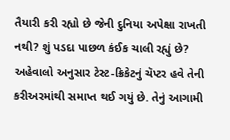તૈયારી કરી રહ્યો છે જેની દુનિયા અપેક્ષા રાખતી નથી? શું પડદા પાછળ કંઈક ચાલી રહ્યું છે? અહેવાલો અનુસાર ટેસ્ટ-ક્રિકેટનું ચૅપ્ટર હવે તેની કરીઅરમાંથી સમાપ્ત થઈ ગયું છે. તેનું આગામી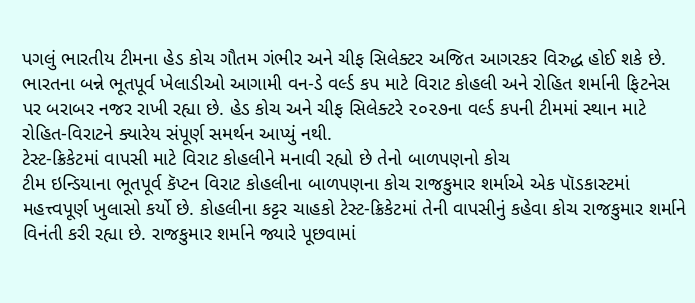પગલું ભારતીય ટીમના હેડ કોચ ગૌતમ ગંભીર અને ચીફ સિલેક્ટર અજિત આગરકર વિરુદ્ધ હોઈ શકે છે. ભારતના બન્ને ભૂતપૂર્વ ખેલાડીઓ આગામી વન-ડે વર્લ્ડ કપ માટે વિરાટ કોહલી અને રોહિત શર્માની ફિટનેસ પર બરાબર નજર રાખી રહ્યા છે. હેડ કોચ અને ચીફ સિલેક્ટરે ૨૦૨૭ના વર્લ્ડ કપની ટીમમાં સ્થાન માટે રોહિત-વિરાટને ક્યારેય સંપૂર્ણ સમર્થન આપ્યું નથી.
ટેસ્ટ-ક્રિકેટમાં વાપસી માટે વિરાટ કોહલીને મનાવી રહ્યો છે તેનો બાળપણનો કોચ
ટીમ ઇન્ડિયાના ભૂતપૂર્વ કૅપ્ટન વિરાટ કોહલીના બાળપણના કોચ રાજકુમાર શર્માએ એક પૉડકાસ્ટમાં મહત્ત્વપૂર્ણ ખુલાસો કર્યો છે. કોહલીના કટ્ટર ચાહકો ટેસ્ટ-ક્રિકેટમાં તેની વાપસીનું કહેવા કોચ રાજકુમાર શર્માને વિનંતી કરી રહ્યા છે. રાજકુમાર શર્માને જ્યારે પૂછવામાં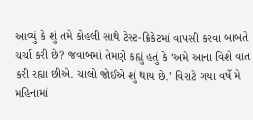આવ્યું કે શું તમે કોહલી સાથે ટેસ્ટ-ક્રિકેટમાં વાપસી કરવા બાબતે ચર્ચા કરી છે? જવાબમાં તેમણે કહ્યું હતું કે ‘અમે આના વિશે વાત કરી રહ્યા છીએ. ચાલો જોઈએ શું થાય છે.’ વિરાટે ગયા વર્ષે મે મહિનામાં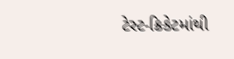ટેસ્ટ-ક્રિકેટમાંથી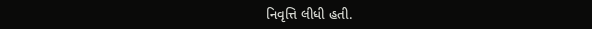નિવૃત્તિ લીધી હતી.